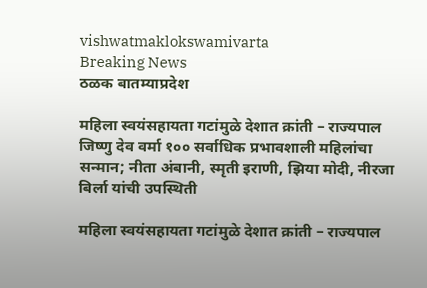vishwatmaklokswamivarta
Breaking News
ठळक बातम्याप्रदेश

महिला स्वयंसहायता गटांमुळे देशात क्रांती – राज्यपाल जिष्णु देव वर्मा १०० सर्वाधिक प्रभावशाली महिलांचा सन्मान; नीता अंबानी, स्मृती इराणी, झिया मोदी, नीरजा बिर्ला यांची उपस्थिती

महिला स्वयंसहायता गटांमुळे देशात क्रांती – राज्यपाल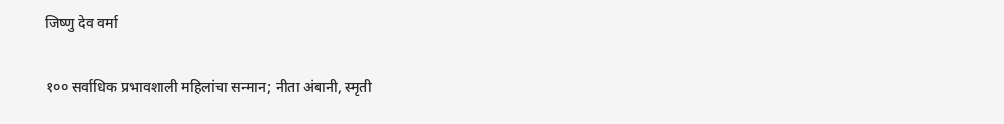जिष्णु देव वर्मा

१०० सर्वाधिक प्रभावशाली महिलांचा सन्मान; नीता अंबानी, स्मृती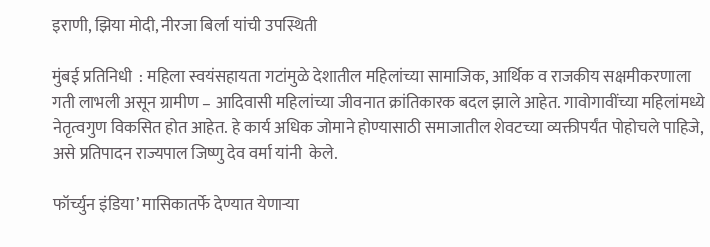इराणी, झिया मोदी, नीरजा बिर्ला यांची उपस्थिती

मुंबई प्रतिनिधी  : महिला स्वयंसहायता गटांमुळे देशातील महिलांच्या सामाजिक, आर्थिक व राजकीय सक्षमीकरणाला गती लाभली असून ग्रामीण – आदिवासी महिलांच्या जीवनात क्रांतिकारक बदल झाले आहेत. गावोगावींच्या महिलांमध्ये नेतृत्वगुण विकसित होत आहेत. हे कार्य अधिक जोमाने होण्यासाठी समाजातील शेवटच्या व्यक्तीपर्यंत पोहोचले पाहिजे, असे प्रतिपादन राज्यपाल जिष्णु देव वर्मा यांनी  केले.

फॉर्च्युन इंडिया’ मासिकातर्फे देण्यात येणाऱ्या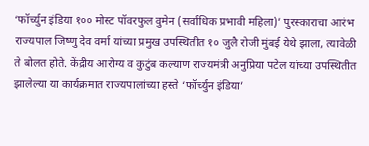‘फॉर्च्युन इंडिया १०० मोस्ट पॉवरफुल वुमेन (सर्वाधिक प्रभावी महिला)’ पुरस्काराचा आरंभ राज्यपाल जिष्णु देव वर्मा यांच्या प्रमुख उपस्थितीत १० जुलै रोजी मुंबई येथे झाला, त्यावेळी ते बोलत होते. केंद्रीय आरोग्य व कुटुंब कल्याण राज्यमंत्री अनुप्रिया पटेल यांच्या उपस्थितीत झालेल्या या कार्यक्रमात राज्यपालांच्या हस्ते ‘फॉर्च्युन इंडिया’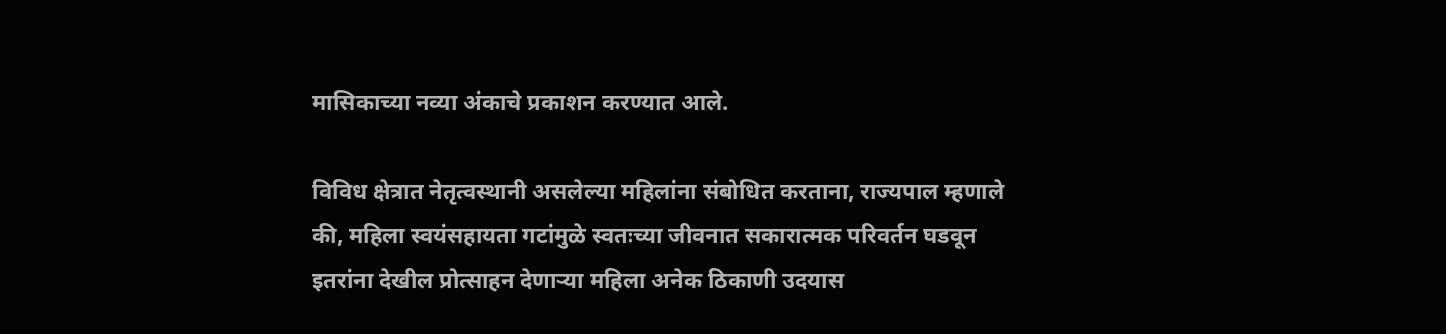मासिकाच्या नव्या अंकाचे प्रकाशन करण्यात आले.

विविध क्षेत्रात नेतृत्वस्थानी असलेल्या महिलांना संबोधित करताना, राज्यपाल म्हणाले की, महिला स्वयंसहायता गटांमुळे स्वतःच्या जीवनात सकारात्मक परिवर्तन घडवून इतरांना देखील प्रोत्साहन देणाऱ्या महिला अनेक ठिकाणी उदयास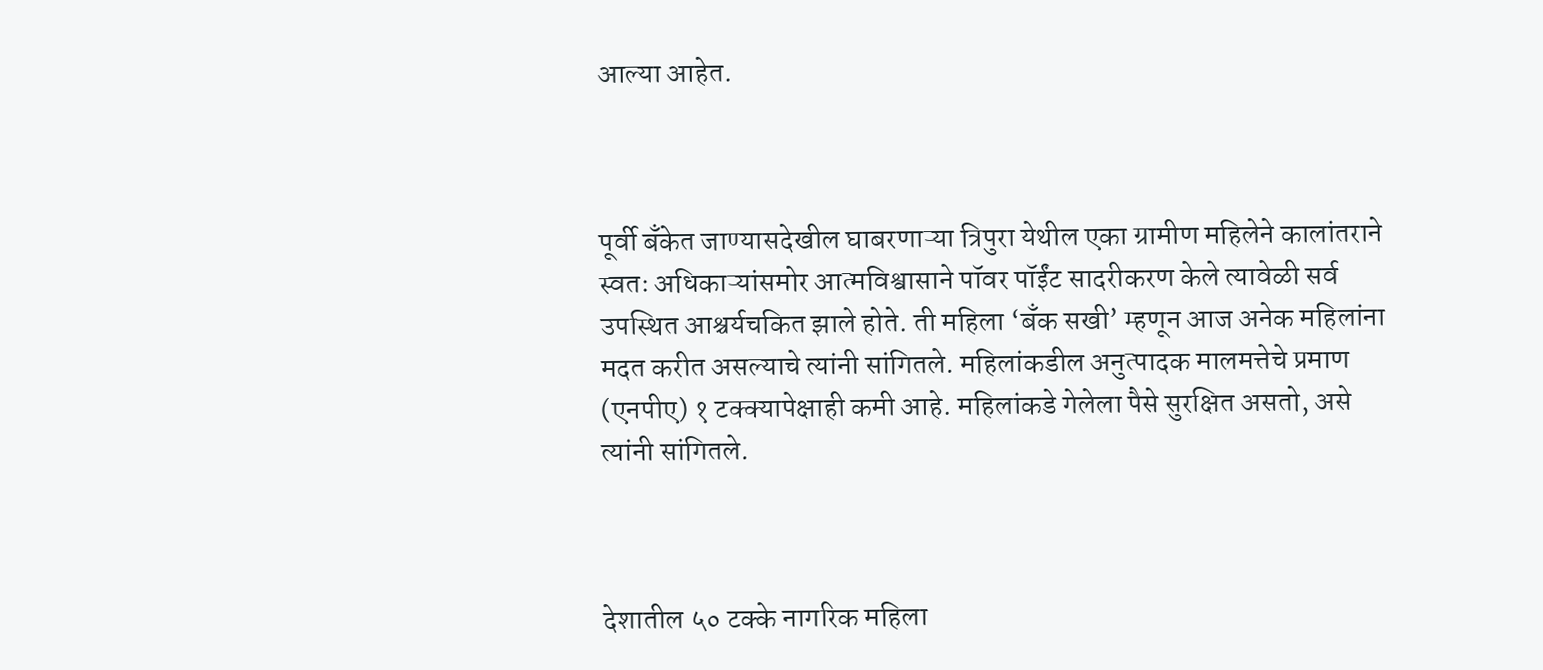आल्या आहेत.



पूर्वी बँकेत जाण्यासदेखील घाबरणाऱ्या त्रिपुरा येथील एका ग्रामीण महिलेने कालांतराने स्वतः अधिकाऱ्यांसमोर आत्मविश्वासाने पॉवर पॉईंट सादरीकरण केले त्यावेळी सर्व उपस्थित आश्चर्यचकित झाले होते. ती महिला ‘बँक सखी’ म्हणून आज अनेक महिलांना मदत करीत असल्याचे त्यांनी सांगितले. महिलांकडील अनुत्पादक मालमत्तेचे प्रमाण (एनपीए) १ टक्क्यापेक्षाही कमी आहे. महिलांकडे गेलेला पैसे सुरक्षित असतो, असे त्यांनी सांगितले.



देशातील ५० टक्के नागरिक महिला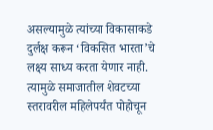असल्यामुळे त्यांच्या विकासाकडे दुर्लक्ष करून ‘विकसित भारता’चे लक्ष्य साध्य करता येणार नाही. त्यामुळे समाजातील शेवटच्या स्तरावरील महिलेपर्यंत पोहोचून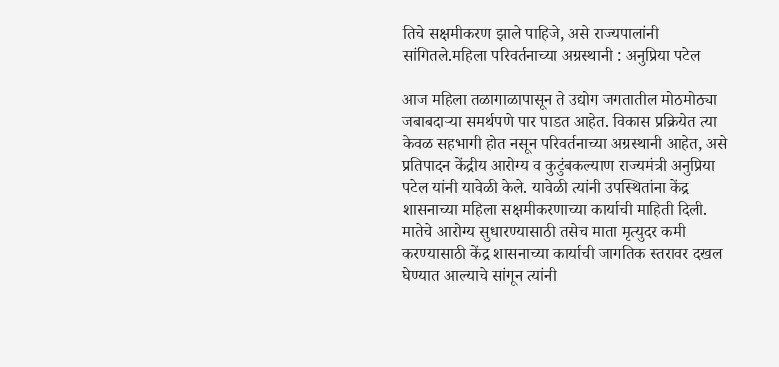तिचे सक्षमीकरण झाले पाहिजे, असे राज्यपालांनी सांगितले.महिला परिवर्तनाच्या अग्रस्थानी : अनुप्रिया पटेल

आज महिला तळागाळापासून ते उद्योग जगतातील मोठमोठ्या जबाबदाऱ्या समर्थपणे पार पाडत आहेत. विकास प्रक्रियेत त्या केवळ सहभागी होत नसून परिवर्तनाच्या अग्रस्थानी आहेत, असे प्रतिपादन केंद्रीय आरोग्य व कुटुंबकल्याण राज्यमंत्री अनुप्रिया पटेल यांनी यावेळी केले. यावेळी त्यांनी उपस्थितांना केंद्र शासनाच्या महिला सक्षमीकरणाच्या कार्याची माहिती दिली. मातेचे आरोग्य सुधारण्यासाठी तसेच माता मृत्युदर कमी करण्यासाठी केंद्र शासनाच्या कार्याची जागतिक स्तरावर दखल घेण्यात आल्याचे सांगून त्यांनी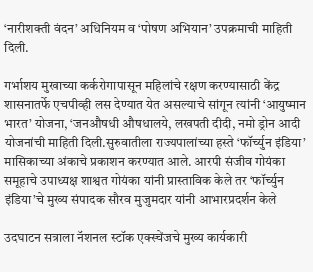‘नारीशक्ती वंदन’ अधिनियम व ‘पोषण अभियान’ उपक्रमाची माहिती दिली.

गर्भाशय मुखाच्या कर्करोगापासून महिलांचे रक्षण करण्यासाठी केंद्र शासनातर्फे एचपीव्ही लस देण्यात येत असल्याचे सांगून त्यांनी ‘आयुष्मान भारत’ योजना, ‘जनऔषधी औषधालये, लखपती दीदी, नमो ड्रोन आदी योजनांची माहिती दिली.सुरुवातीला राज्यपालांच्या हस्ते ‘फॉर्च्युन इंडिया’ मासिकाच्या अंकाचे प्रकाशन करण्यात आले. आरपी संजीव गोयंका समूहाचे उपाध्यक्ष शाश्वत गोयंका यांनी प्रास्ताविक केले तर ‘फॉर्च्युन इंडिया’चे मुख्य संपादक सौरव मुजुमदार यांनी आभारप्रदर्शन केले

उदघाटन सत्राला नॅशनल स्टॉक एक्स्चेंजचे मुख्य कार्यकारी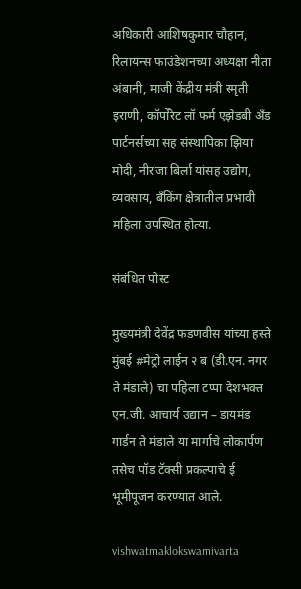अधिकारी आशिषकुमार चौहान, रिलायन्स फाउंडेशनच्या अध्यक्षा नीता अंबानी, माजी केंद्रीय मंत्री स्मृती इराणी, कॉर्पोरेट लॉ फर्म एझेडबी अँड पार्टनर्सच्या सह संस्थापिका झिया मोदी, नीरजा बिर्ला यांसह उद्योग, व्यवसाय, बँकिंग क्षेत्रातील प्रभावी महिला उपस्थित होत्या.

संबंधित पोस्ट

मुख्यमंत्री देवेंद्र फडणवीस यांच्या हस्ते मुंबई #मेट्रो लाईन २ ब (डी.एन. नगर ते मंडाले) चा पहिला टप्पा देशभक्त एन.जी. आचार्य उद्यान – डायमंड गार्डन ते मंडाले या मार्गाचे लोकार्पण तसेच पॉड टॅक्सी प्रकल्पाचे ई भूमीपूजन करण्यात आले.

vishwatmaklokswamivarta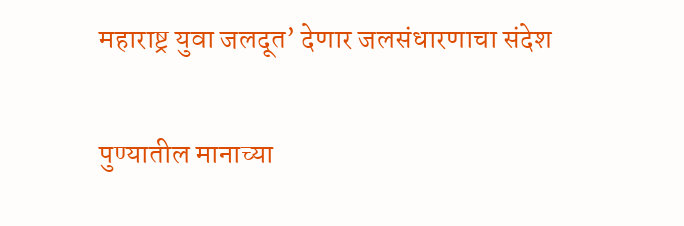महाराष्ट्र युवा जलदूत’ देणार जलसंधारणाचा संदेश

पुण्यातील मानाच्या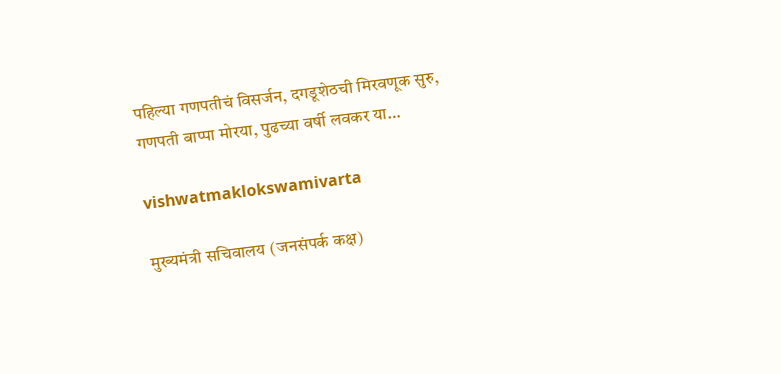पहिल्या गणपतीचं विसर्जन, दगडूशेठची मिरवणूक सुरु, गणपती बाप्पा मोरया, पुढच्या वर्षी लवकर या…

vishwatmaklokswamivarta

मुख्यमंत्री सचिवालय (जनसंपर्क कक्ष)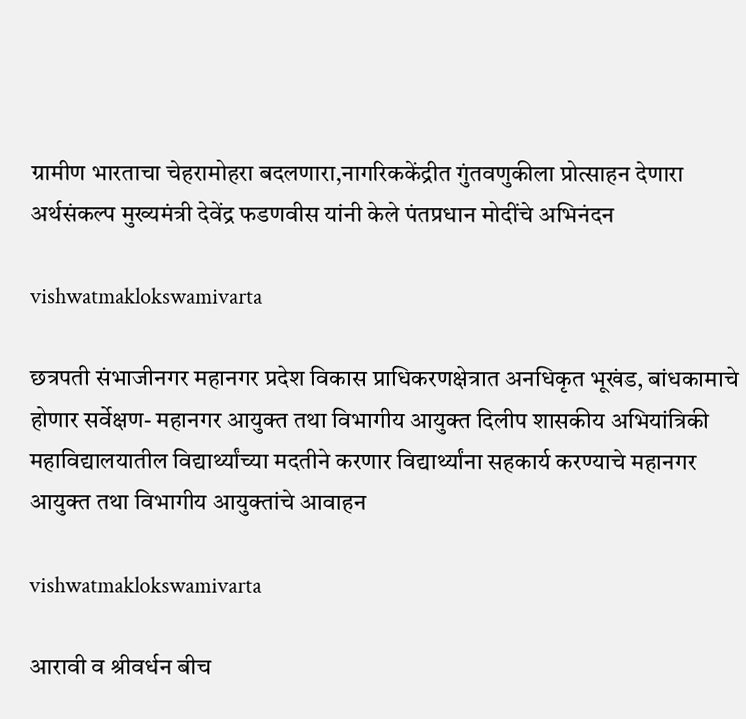ग्रामीण भारताचा चेहरामोहरा बदलणारा,नागरिककेंद्रीत गुंतवणुकीला प्रोत्साहन देणारा अर्थसंकल्प मुख्यमंत्री देवेंद्र फडणवीस यांनी केले पंतप्रधान मोदींचे अभिनंदन

vishwatmaklokswamivarta

छत्रपती संभाजीनगर महानगर प्रदेश विकास प्राधिकरणक्षेत्रात अनधिकृत भूखंड, बांधकामाचे होणार सर्वेक्षण- महानगर आयुक्त तथा विभागीय आयुक्त दिलीप शासकीय अभियांत्रिकी महाविद्यालयातील विद्यार्थ्यांच्या मदतीने करणार विद्यार्थ्यांना सहकार्य करण्याचे महानगर आयुक्त तथा विभागीय आयुक्तांचे आवाहन

vishwatmaklokswamivarta

आरावी व श्रीवर्धन बीच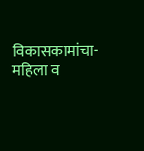विकासकामांचा-महिला व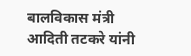बालविकास मंत्री आदिती तटकरे यांनी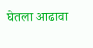घेतला आढावा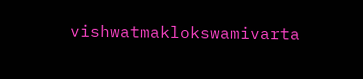vishwatmaklokswamivarta